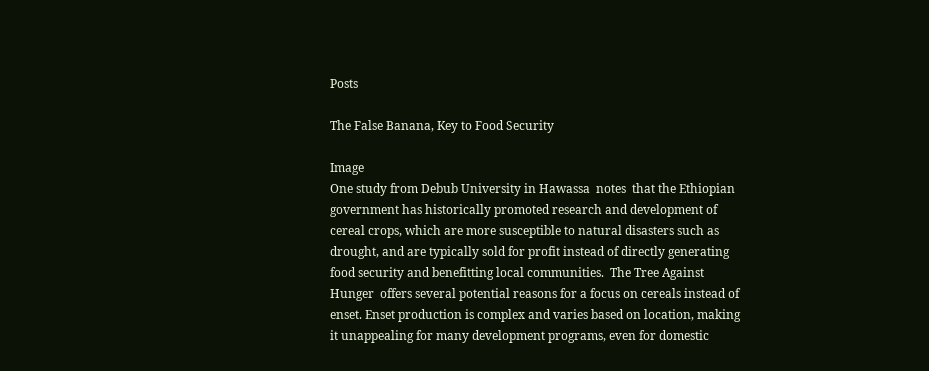Posts

The False Banana, Key to Food Security

Image
One study from Debub University in Hawassa  notes  that the Ethiopian government has historically promoted research and development of cereal crops, which are more susceptible to natural disasters such as drought, and are typically sold for profit instead of directly generating food security and benefitting local communities.  The Tree Against Hunger  offers several potential reasons for a focus on cereals instead of enset. Enset production is complex and varies based on location, making it unappealing for many development programs, even for domestic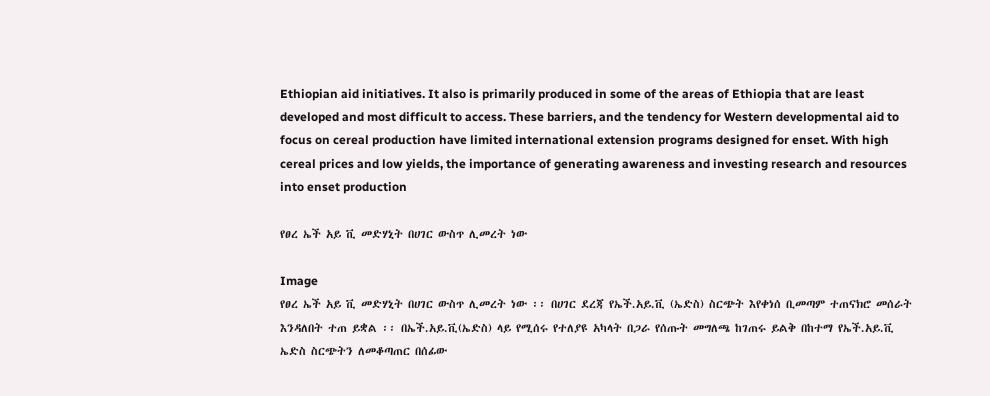Ethiopian aid initiatives. It also is primarily produced in some of the areas of Ethiopia that are least developed and most difficult to access. These barriers, and the tendency for Western developmental aid to focus on cereal production have limited international extension programs designed for enset. With high cereal prices and low yields, the importance of generating awareness and investing research and resources into enset production

የፀረ ኤች አይ ቪ መድሃኒት በሀገር ውስጥ ሊመረት ነው

Image
የፀረ ኤች አይ ቪ መድሃኒት በሀገር ውስጥ ሊመረት ነው ፡፡ በሀገር ደረጃ የኤች.አይ.ቪ (ኤድስ) ስርጭት እየቀነሰ ቢመጣም ተጠናክሮ መሰራት እንዳለበት ተጠ ይቋል ፡፡ በኤች.አይ.ቪ(ኤድስ) ላይ የሚሰሩ የተለያዩ አካላት በጋራ የሰጡት መግለጫ ከገጠሩ ይልቅ በከተማ የኤች.አይ.ቪ ኤድስ ስርጭትን ለመቆጣጠር በሰፊው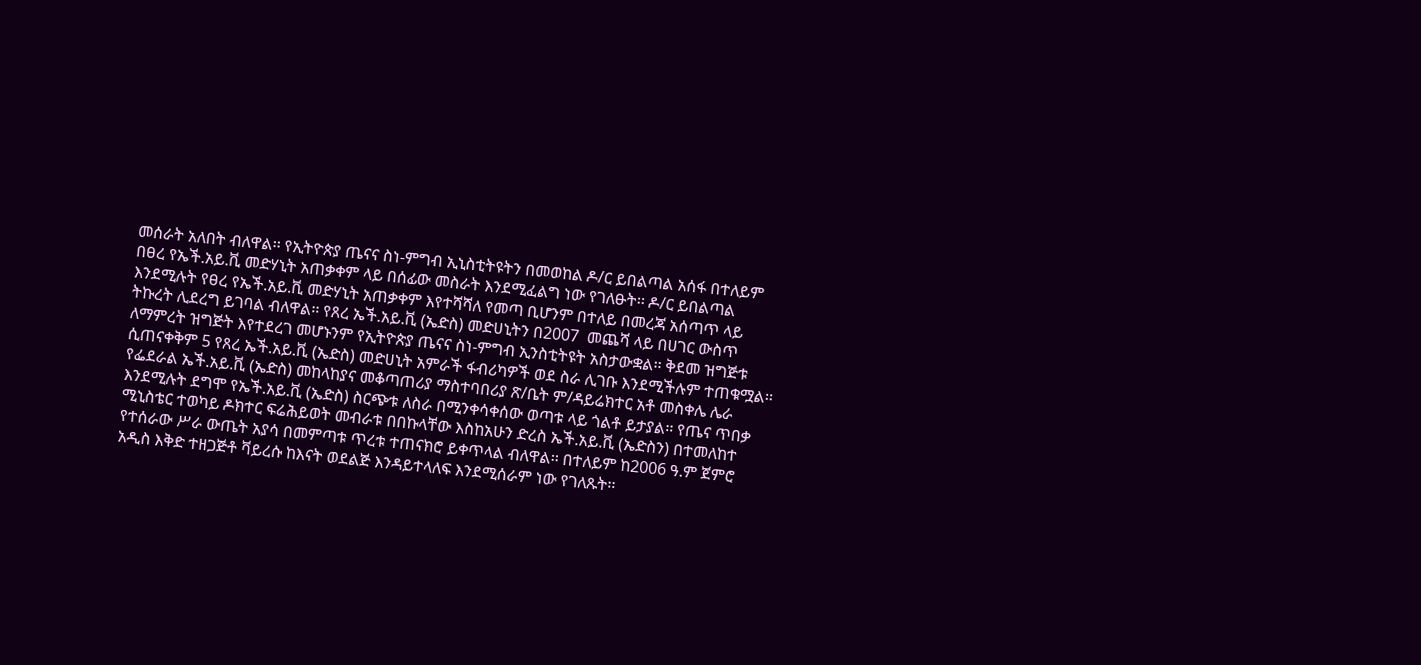መሰራት አለበት ብለዋል፡፡ የኢትዮጵያ ጤናና ስነ-ምግብ ኢኒስቲትዩትን በመወከል ዶ/ር ይበልጣል አሰፋ በተለይም በፀረ የኤች.አይ.ቪ መድሃኒት አጠቃቀም ላይ በሰፊው መስራት እንደሚፈልግ ነው የገለፁት፡፡ ዶ/ር ይበልጣል እንደሚሉት የፀረ የኤች.አይ.ቪ መድሃኒት አጠቃቀም እየተሻሻለ የመጣ ቢሆንም በተለይ በመረጃ አሰጣጥ ላይ ትኩረት ሊደረግ ይገባል ብለዋል፡፡ የጸረ ኤች.አይ.ቪ (ኤድስ) መድሀኒትን በ2007  መጨሻ ላይ በሀገር ውስጥ ለማምረት ዝግጅት እየተደረገ መሆኑንም የኢትዮጵያ ጤናና ስነ-ምግብ ኢንስቲትዩት አስታውቋል፡፡ ቅደመ ዝግጅቱ ሲጠናቀቅም 5 የጸረ ኤች.አይ.ቪ (ኤድስ) መድሀኒት አምራች ፋብሪካዎች ወደ ስራ ሊገቡ እንደሚችሉም ተጠቁሟል፡፡ የፌደራል ኤች.አይ.ቪ (ኤድስ) መከላከያና መቆጣጠሪያ ማስተባበሪያ ጽ/ቤት ም/ዳይሬክተር አቶ መስቀሌ ሌራ እንደሚሉት ደግሞ የኤች.አይ.ቪ (ኤድስ) ስርጭቱ ለስራ በሚንቀሳቀሰው ወጣቱ ላይ ጎልቶ ይታያል፡፡ የጤና ጥበቃ ሚኒስቴር ተወካይ ዶክተር ፍሬሕይወት መብራቱ በበኩላቸው እስከአሁን ድረስ ኤች.አይ.ቪ (ኤድስን) በተመለከተ የተሰራው ሥራ ውጤት አያሳ በመምጣቱ ጥረቱ ተጠናክሮ ይቀጥላል ብለዋል፡፡ በተለይም ከ2006 ዓ.ም ጀምሮ አዲስ እቅድ ተዘጋጅቶ ቫይረሱ ከእናት ወደልጅ እንዳይተላለፍ እንደሚሰራም ነው የገለጹት፡፡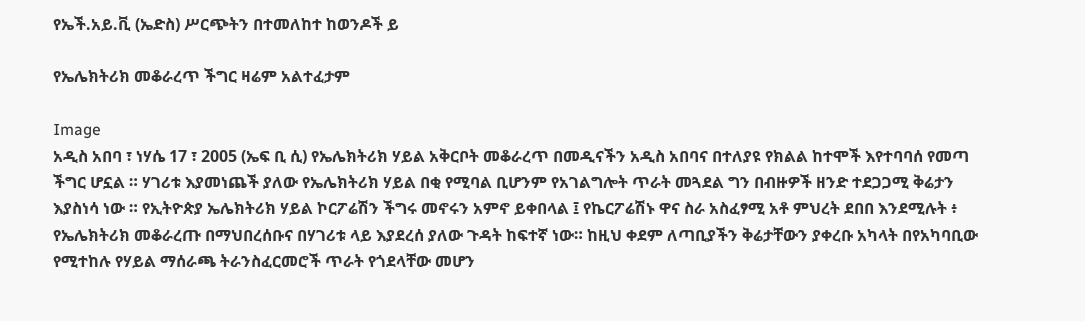የኤች.አይ.ቪ (ኤድስ) ሥርጭትን በተመለከተ ከወንዶች ይ

የኤሌክትሪክ መቆራረጥ ችግር ዛሬም አልተፈታም

Image
አዲስ አበባ ፣ ነሃሴ 17 ፣ 2005 (ኤፍ ቢ ሲ) የኤሌክትሪክ ሃይል አቅርቦት መቆራረጥ በመዲናችን አዲስ አበባና በተለያዩ የክልል ከተሞች እየተባባሰ የመጣ ችግር ሆኗል ። ሃገሪቱ እያመነጨች ያለው የኤሌክትሪክ ሃይል በቂ የሚባል ቢሆንም የአገልግሎት ጥራት መጓደል ግን በብዙዎች ዘንድ ተደጋጋሚ ቅሬታን እያስነሳ ነው ። የኢትዮጵያ ኤሌክትሪክ ሃይል ኮርፖሬሽን ችግሩ መኖሩን አምኖ ይቀበላል ፤ የኬርፖሬሽኑ ዋና ስራ አስፈፃሚ አቶ ምህረት ደበበ እንደሚሉት ፥ የኤሌክትሪክ መቆራረጡ በማህበረሰቡና በሃገሪቱ ላይ እያደረሰ ያለው ጉዳት ከፍተኛ ነው። ከዚህ ቀደም ለጣቢያችን ቅሬታቸውን ያቀረቡ አካላት በየአካባቢው የሚተከሉ የሃይል ማሰራጫ ትራንስፈርመሮች ጥራት የጎደላቸው መሆን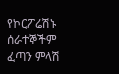የኮርፖሬሽኑ ሰራተኞችም ፈጣን ምላሽ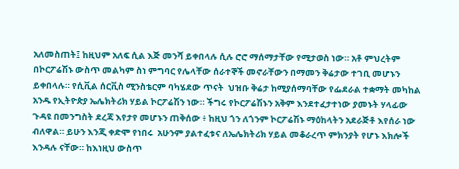አለመስጠት፤ ከዚህም አለፍ ሲል እጅ መንሻ ይቀበላሉ ሲሉ ሮሮ ማሰማታቸው የሚታወስ ነው። አቶ ምህረትም  በኮርፖሬሽኑ ውስጥ መልካም ስነ ምግባር የሌላቸው ሰራተኞች መኖራቸውን በማመን ቅሬታው ተገቢ መሆኑን ይቀበላሉ። የሲቪል ሰርቪስ ሚንስቴርም ባካሄደው ጥናት  ህዝቡ ቅሬታ ከሚያሰማባቸው የፌደራል ተቋማት መካከል አንዱ የኢትዮጵያ ኤሌክትሪክ ሃይል ኮርፖሬሽን ነው። ችግሩ የኮርፖሬሽኑን አቅም እንደተፈታተነው ያመኑት ሃላፊው ጉዳዩ በመንግስት ደረጃ እየታየ መሆኑን ጠቅሰው ፥ ከዚህ ጎን ለጎንም ኮርፖሬሽኑ ማዕከላትን አደራጅቶ እየሰራ ነው ብለዋል። ይሁን እንጂ ቀድሞ የነበሩ  አሁንም ያልተፈቱና ለኤሌክትሪክ ሃይል መቆራረጥ ምክንያት የሆኑ እክሎች እንዳሉ ናቸው። ከእነዚህ ውስጥ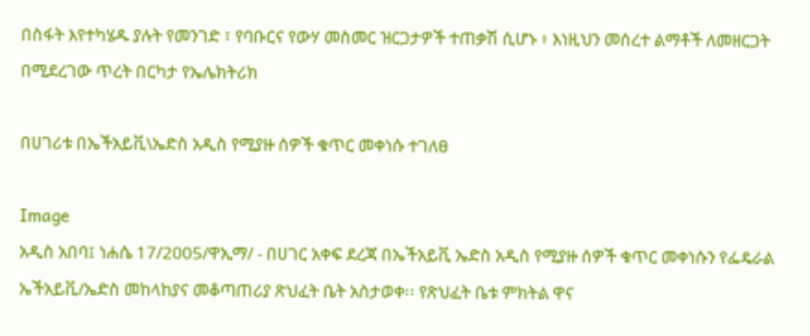በስፋት እየተካሄዱ ያሉት የመንገድ ፣ የባቡርና የውሃ መስመር ዝርጋታዎች ተጠቃሽ ሲሆኑ ፥ እነዚህን መሰረተ ልማቶች ለመዘርጋት በሚደረገው ጥረት በርካታ የኤሌክትሪክ

በሀገሪቱ በኤችአይቪ\ኤድስ አዲስ የሚያዙ ሰዎች ቁጥር መቀነሱ ተገለፀ

Image
አዲስ አበባ፤ ነሐሴ 17/2005/ዋኢማ/ - በሀገር አቀፍ ደረጃ በኤችአይቪ ኤድስ አዲስ የሚያዙ ሰዎች ቁጥር መቀነሱን የፌዴራል ኤችአይቪ/ኤድስ መከላከያና መቆጣጠሪያ ጽህፈት ቤት አስታወቀ፡፡ የጽህፈት ቤቱ ምክትል ዋና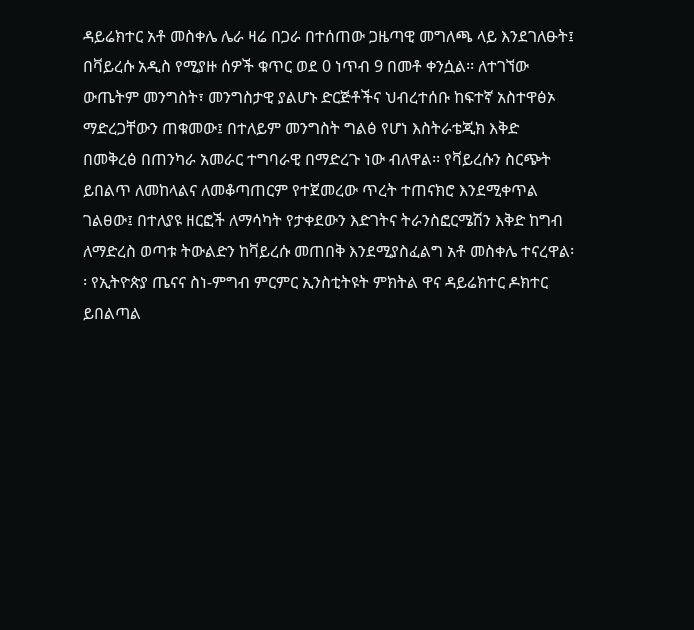ዳይሬክተር አቶ መስቀሌ ሌራ ዛሬ በጋራ በተሰጠው ጋዜጣዊ መግለጫ ላይ እንደገለፁት፤ በቫይረሱ አዲስ የሚያዙ ሰዎች ቁጥር ወደ 0 ነጥብ 9 በመቶ ቀንሷል፡፡ ለተገኘው ውጤትም መንግስት፣ መንግስታዊ ያልሆኑ ድርጅቶችና ህብረተሰቡ ከፍተኛ አስተዋፅኦ ማድረጋቸውን ጠቁመው፤ በተለይም መንግስት ግልፅ የሆነ እስትራቴጂክ እቅድ በመቅረፅ በጠንካራ አመራር ተግባራዊ በማድረጉ ነው ብለዋል፡፡ የቫይረሱን ስርጭት ይበልጥ ለመከላልና ለመቆጣጠርም የተጀመረው ጥረት ተጠናክሮ እንደሚቀጥል ገልፀው፤ በተለያዩ ዘርፎች ለማሳካት የታቀደውን እድገትና ትራንስፎርሜሽን እቅድ ከግብ ለማድረስ ወጣቱ ትውልድን ከቫይረሱ መጠበቅ እንደሚያስፈልግ አቶ መስቀሌ ተናረዋል፡፡ የኢትዮጵያ ጤናና ስነ-ምግብ ምርምር ኢንስቲትዩት ምክትል ዋና ዳይሬክተር ዶክተር ይበልጣል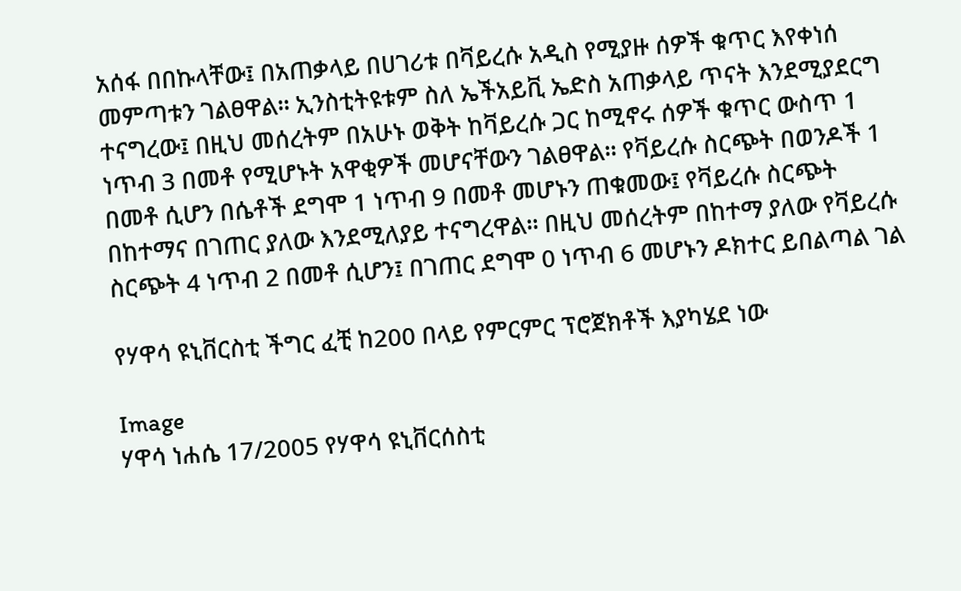አሰፋ በበኩላቸው፤ በአጠቃላይ በሀገሪቱ በቫይረሱ አዲስ የሚያዙ ሰዎች ቁጥር እየቀነሰ መምጣቱን ገልፀዋል፡፡ ኢንስቲትዩቱም ስለ ኤችአይቪ ኤድስ አጠቃላይ ጥናት እንደሚያደርግ ተናግረው፤ በዚህ መሰረትም በአሁኑ ወቅት ከቫይረሱ ጋር ከሚኖሩ ሰዎች ቁጥር ውስጥ 1 ነጥብ 3 በመቶ የሚሆኑት አዋቂዎች መሆናቸውን ገልፀዋል፡፡ የቫይረሱ ስርጭት በወንዶች 1 በመቶ ሲሆን በሴቶች ደግሞ 1 ነጥብ 9 በመቶ መሆኑን ጠቁመው፤ የቫይረሱ ስርጭት በከተማና በገጠር ያለው እንደሚለያይ ተናግረዋል፡፡ በዚህ መሰረትም በከተማ ያለው የቫይረሱ ስርጭት 4 ነጥብ 2 በመቶ ሲሆን፤ በገጠር ደግሞ 0 ነጥብ 6 መሆኑን ዶክተር ይበልጣል ገል

የሃዋሳ ዩኒቨርስቲ ችግር ፈቺ ከ200 በላይ የምርምር ፕሮጀክቶች እያካሄደ ነው

Image
ሃዋሳ ነሐሴ 17/2005 የሃዋሳ ዩኒቨርሰስቲ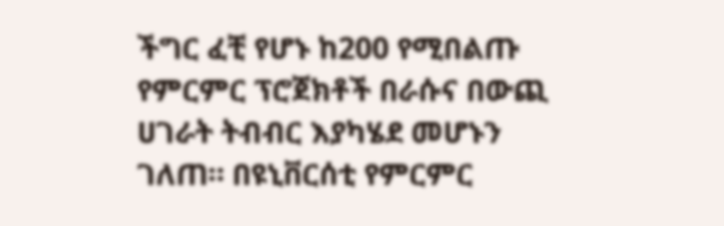ችግር ፈቺ የሆኑ ከ200 የሚበልጡ የምርምር ፕሮጀክቶች በራሱና በውጪ ሀገራት ትብብር እያካሄደ መሆኑን ገለጠ። በዩኒቨርሰቲ የምርምር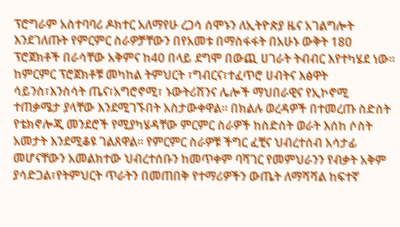ፕሮግራም አስተባባሪ ዶክተር አለማየሁ ረጋሳ ሰሞኑን ለኢትዮጵያ ዜና አገልግሎት እንደገለጡት የምርምር ስራዎቻቸውን በየአመቱ በማስፋፋት በአሁኑ ውቅት 180 ፕሮጀክቶች በራሳቸው አቅምና ከ40 በላይ ደግሞ በውጪ ሀገራት ትብብር እየተካሄደ ነው። ከምርምር ፕሮጀክቶቹ መካከል ትምህርት ፣ግብርና፣ተፈጥሮ ሀብትና እፅዋት ሳይንስ፣እንስሳት ጤና፣አግሮኖሚ፣ ኑውትሪሽንና ሌሎች ማህበራዊና የኢኮኖሚ ተጠቃሜታ ያላቸው እንደሚገኙበት አስታውቀዋል። በክልሉ ወረዳዎች በተመረጡ ስድስት የቴክኖሎጂ መንደሮች የሚያካሄዳቸው ምርምር ስራዎች ከስድስት ወራት እሰከ ሶስት አመታት እንደሚቆዩ ገልጸዋል። የምርምር ስራዎቹ ችግር ፈቺና ህብረተሰብ አሳታፊ መሆናቸውን አመልክተው ህብረተሰቡን ከመጥቀም ባሻገር የመምህራንን የብቃት አቅም ያሳድጋል፣የትምህርት ጥራትን በመጠበቅ የተማሪዎችን ውጤት ለማሻሻል ከፍተኛ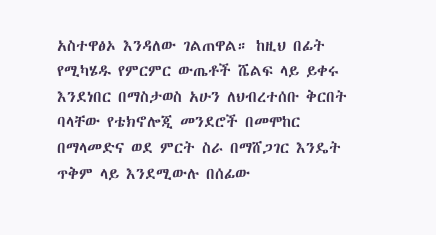አስተዋፅኦ እንዳለው ገልጠዋል። ከዚህ በፊት የሚካሄዱ የምርምር ውጤቶች ሼልፍ ላይ ይቀሩ እንደነበር በማስታወስ አሁን ለህብረተሰቡ ቅርበት ባላቸው የቴክኖሎጂ መንደሮች በመሞከር በማላመድና ወደ ምርት ስራ በማሸጋገር እንዴት ጥቅም ላይ እንደሚውሉ በሰፊው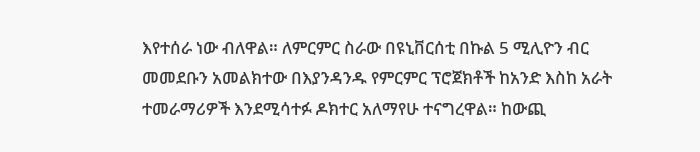እየተሰራ ነው ብለዋል። ለምርምር ስራው በዩኒቨርሰቲ በኩል 5 ሚሊዮን ብር መመደቡን አመልክተው በእያንዳንዱ የምርምር ፕሮጀክቶች ከአንድ እስከ አራት ተመራማሪዎች እንደሚሳተፉ ዶክተር አለማየሁ ተናግረዋል። ከውጪ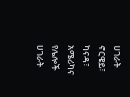ሀገራት ኖርዌይ፣ ካናዳ፣ አሜሪካና የሌሎች ሀገራት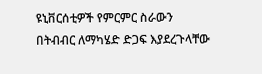ዩኒቨርሰቲዎች የምርምር ስራውን በትብብር ለማካሄድ ድጋፍ እያደረጉላቸው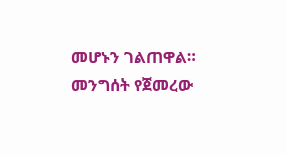መሆኑን ገልጠዋል። መንግሰት የጀመረው